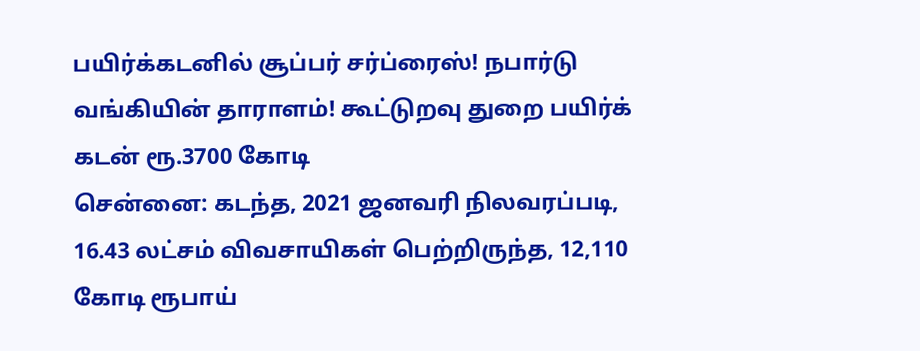பயிர்க்கடனில் சூப்பர் சர்ப்ரைஸ்! நபார்டு வங்கியின் தாராளம்! கூட்டுறவு துறை பயிர்க் கடன் ரூ.3700 கோடி
சென்னை: கடந்த, 2021 ஜனவரி நிலவரப்படி, 16.43 லட்சம் விவசாயிகள் பெற்றிருந்த, 12,110 கோடி ரூபாய்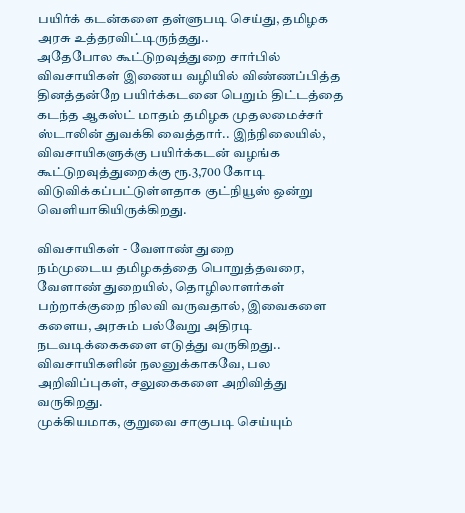பயிர்க் கடன்களை தள்ளுபடி செய்து, தமிழக அரசு உத்தரவிட்டிருந்தது..
அதேபோல கூட்டுறவுத்துறை சார்பில் விவசாயிகள் இணைய வழியில் விண்ணப்பித்த தினத்தன்றே பயிர்க்கடனை பெறும் திட்டத்தை கடந்த ஆகஸ்ட் மாதம் தமிழக முதலமைச்சர் ஸ்டாலின் துவக்கி வைத்தார்.. இந்நிலையில், விவசாயிகளுக்கு பயிர்க்கடன் வழங்க கூட்டுறவுத்துறைக்கு ரூ.3,700 கோடி விடுவிக்கப்பட்டுள்ளதாக குட்நியூஸ் ஒன்று வெளியாகியிருக்கிறது.

விவசாயிகள் - வேளாண் துறை
நம்முடைய தமிழகத்தை பொறுத்தவரை, வேளாண் துறையில், தொழிலாளர்கள் பற்றாக்குறை நிலவி வருவதால், இவைகளை களைய, அரசும் பல்வேறு அதிரடி நடவடிக்கைகளை எடுத்து வருகிறது.. விவசாயிகளின் நலனுக்காகவே, பல அறிவிப்புகள், சலுகைகளை அறிவித்து வருகிறது.
முக்கியமாக, குறுவை சாகுபடி செய்யும்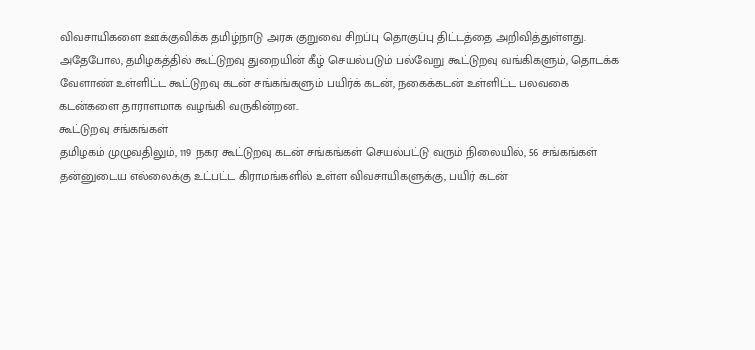விவசாயிகளை ஊக்குவிக்க தமிழ்நாடு அரசு குறுவை சிறப்பு தொகுப்பு திட்டத்தை அறிவித்துள்ளது.
அதேபோல, தமிழகத்தில் கூட்டுறவு துறையின் கீழ் செயல்படும் பல்வேறு கூட்டுறவு வங்கிகளும், தொடக்க வேளாண் உள்ளிட்ட கூட்டுறவு கடன் சங்கங்களும் பயிர்க் கடன், நகைக்கடன் உள்ளிட்ட பலவகை கடன்களை தாராளமாக வழங்கி வருகின்றன..
கூட்டுறவு சங்கங்கள்
தமிழகம் முழுவதிலும், 119 நகர கூட்டுறவு கடன் சங்கங்கள் செயல்பட்டு வரும் நிலையில், 56 சங்கங்கள் தன்னுடைய எல்லைக்கு உட்பட்ட கிராமங்களில் உள்ள விவசாயிகளுக்கு, பயிர் கடன்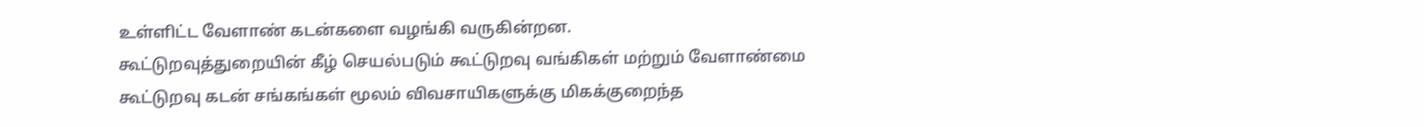உள்ளிட்ட வேளாண் கடன்களை வழங்கி வருகின்றன.
கூட்டுறவுத்துறையின் கீழ் செயல்படும் கூட்டுறவு வங்கிகள் மற்றும் வேளாண்மை கூட்டுறவு கடன் சங்கங்கள் மூலம் விவசாயிகளுக்கு மிகக்குறைந்த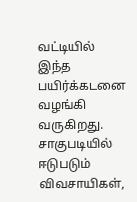வட்டியில் இந்த பயிர்க்கடனை வழங்கி வருகிறது. சாகுபடியில் ஈடுபடும் விவசாயிகள்,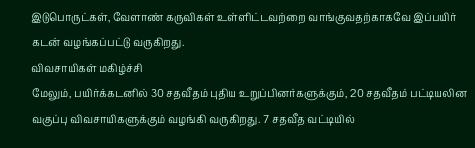இடுபொருட்கள், வேளாண் கருவிகள் உள்ளிட்டவற்றை வாங்குவதற்காகவே இப்பயிர் கடன் வழங்கப்பட்டு வருகிறது.
விவசாயிகள் மகிழ்ச்சி
மேலும், பயிர்க்கடனில் 30 சதவீதம் புதிய உறுப்பினர்களுக்கும், 20 சதவீதம் பட்டியலின வகுப்பு விவசாயிகளுக்கும் வழங்கி வருகிறது. 7 சதவீத வட்டியில்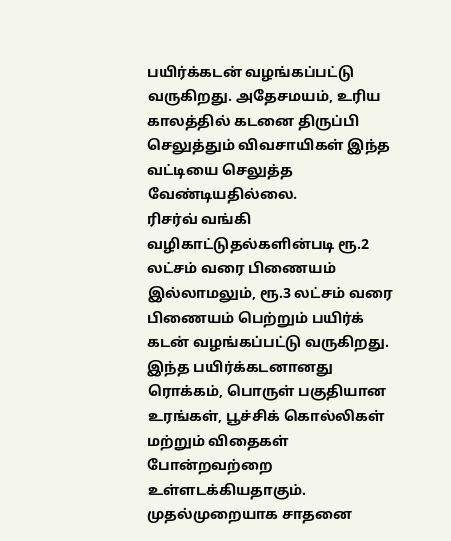பயிர்க்கடன் வழங்கப்பட்டு வருகிறது. அதேசமயம், உரிய காலத்தில் கடனை திருப்பி செலுத்தும் விவசாயிகள் இந்த வட்டியை செலுத்த வேண்டியதில்லை.
ரிசர்வ் வங்கி வழிகாட்டுதல்களின்படி ரூ.2 லட்சம் வரை பிணையம் இல்லாமலும், ரூ.3 லட்சம் வரை பிணையம் பெற்றும் பயிர்க் கடன் வழங்கப்பட்டு வருகிறது. இந்த பயிர்க்கடனானது ரொக்கம், பொருள் பகுதியான உரங்கள், பூச்சிக் கொல்லிகள் மற்றும் விதைகள் போன்றவற்றை உள்ளடக்கியதாகும்.
முதல்முறையாக சாதனை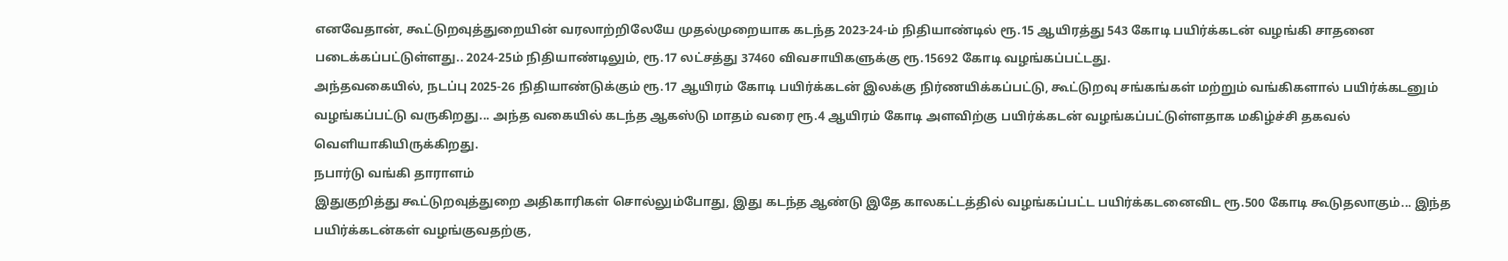எனவேதான், கூட்டுறவுத்துறையின் வரலாற்றிலேயே முதல்முறையாக கடந்த 2023-24-ம் நிதியாண்டில் ரூ.15 ஆயிரத்து 543 கோடி பயிர்க்கடன் வழங்கி சாதனை படைக்கப்பட்டுள்ளது.. 2024-25ம் நிதியாண்டிலும், ரூ.17 லட்சத்து 37460 விவசாயிகளுக்கு ரூ.15692 கோடி வழங்கப்பட்டது.
அந்தவகையில், நடப்பு 2025-26 நிதியாண்டுக்கும் ரூ.17 ஆயிரம் கோடி பயிர்க்கடன் இலக்கு நிர்ணயிக்கப்பட்டு, கூட்டுறவு சங்கங்கள் மற்றும் வங்கிகளால் பயிர்க்கடனும் வழங்கப்பட்டு வருகிறது... அந்த வகையில் கடந்த ஆகஸ்டு மாதம் வரை ரூ.4 ஆயிரம் கோடி அளவிற்கு பயிர்க்கடன் வழங்கப்பட்டுள்ளதாக மகிழ்ச்சி தகவல் வெளியாகியிருக்கிறது.
நபார்டு வங்கி தாராளம்
இதுகுறித்து கூட்டுறவுத்துறை அதிகாரிகள் சொல்லும்போது, இது கடந்த ஆண்டு இதே காலகட்டத்தில் வழங்கப்பட்ட பயிர்க்கடனைவிட ரூ.500 கோடி கூடுதலாகும்... இந்த பயிர்க்கடன்கள் வழங்குவதற்கு,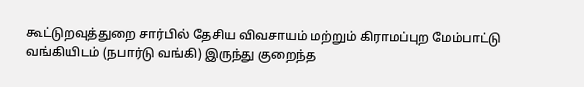கூட்டுறவுத்துறை சார்பில் தேசிய விவசாயம் மற்றும் கிராமப்புற மேம்பாட்டு வங்கியிடம் (நபார்டு வங்கி) இருந்து குறைந்த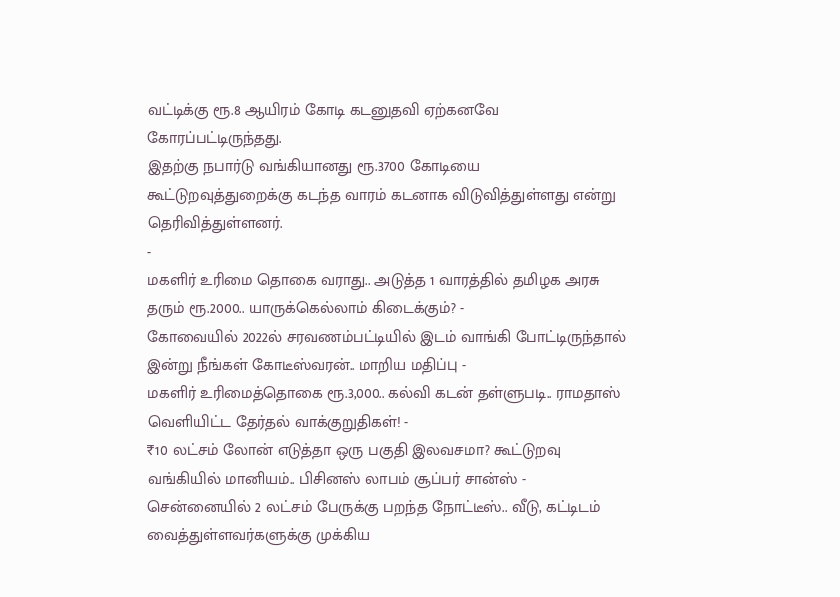வட்டிக்கு ரூ.8 ஆயிரம் கோடி கடனுதவி ஏற்கனவே கோரப்பட்டிருந்தது.
இதற்கு நபார்டு வங்கியானது ரூ.3700 கோடியை கூட்டுறவுத்துறைக்கு கடந்த வாரம் கடனாக விடுவித்துள்ளது என்று தெரிவித்துள்ளனர்.
-
மகளிர் உரிமை தொகை வராது.. அடுத்த 1 வாரத்தில் தமிழக அரசு தரும் ரூ.2000.. யாருக்கெல்லாம் கிடைக்கும்? -
கோவையில் 2022ல் சரவணம்பட்டியில் இடம் வாங்கி போட்டிருந்தால் இன்று நீங்கள் கோடீஸ்வரன்.. மாறிய மதிப்பு -
மகளிர் உரிமைத்தொகை ரூ.3,000.. கல்வி கடன் தள்ளுபடி.. ராமதாஸ் வெளியிட்ட தேர்தல் வாக்குறுதிகள்! -
₹10 லட்சம் லோன் எடுத்தா ஒரு பகுதி இலவசமா? கூட்டுறவு வங்கியில் மானியம்.. பிசினஸ் லாபம் சூப்பர் சான்ஸ் -
சென்னையில் 2 லட்சம் பேருக்கு பறந்த நோட்டீஸ்.. வீடு, கட்டிடம் வைத்துள்ளவர்களுக்கு முக்கிய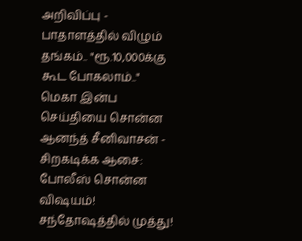அறிவிப்பு -
பாதாளத்தில் விழும் தங்கம்.. "ரூ.10,000க்கு கூட போகலாம்.." மெகா இன்ப செய்தியை சொன்ன ஆனந்த் சீனிவாசன் -
சிறகடிக்க ஆசை: போலீஸ் சொன்ன விஷயம்! சந்தோஷத்தில் முத்து!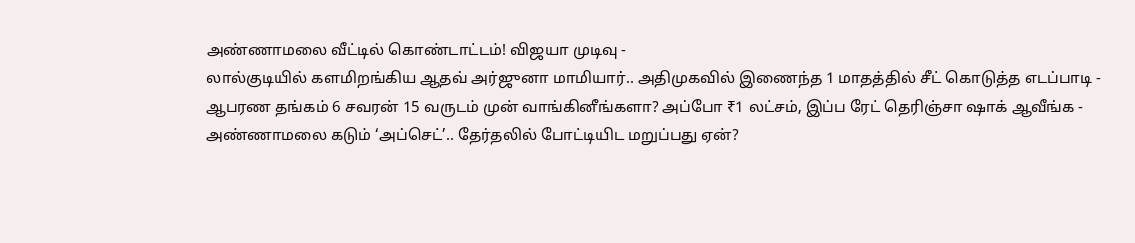அண்ணாமலை வீட்டில் கொண்டாட்டம்! விஜயா முடிவு -
லால்குடியில் களமிறங்கிய ஆதவ் அர்ஜுனா மாமியார்.. அதிமுகவில் இணைந்த 1 மாதத்தில் சீட் கொடுத்த எடப்பாடி -
ஆபரண தங்கம் 6 சவரன் 15 வருடம் முன் வாங்கினீங்களா? அப்போ ₹1 லட்சம், இப்ப ரேட் தெரிஞ்சா ஷாக் ஆவீங்க -
அண்ணாமலை கடும் ‘அப்செட்’.. தேர்தலில் போட்டியிட மறுப்பது ஏன்?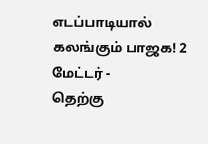எடப்பாடியால் கலங்கும் பாஜக! 2 மேட்டர் -
தெற்கு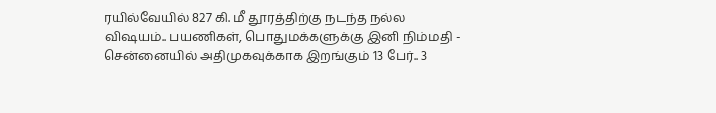ரயில்வேயில் 827 கி. மீ தூரத்திற்கு நடந்த நல்ல விஷயம்.. பயணிகள், பொதுமக்களுக்கு இனி நிம்மதி -
சென்னையில் அதிமுகவுக்காக இறங்கும் 13 பேர்.. 3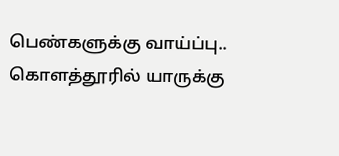பெண்களுக்கு வாய்ப்பு.. கொளத்தூரில் யாருக்கு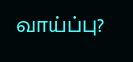வாய்ப்பு?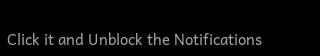Click it and Unblock the Notifications